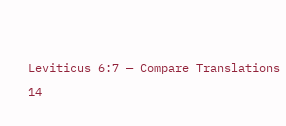Leviticus 6:7 — Compare Translations
14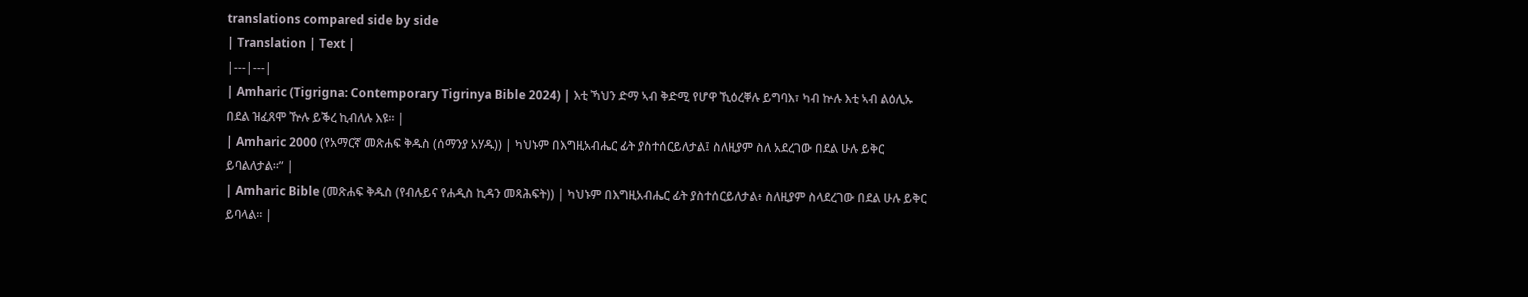translations compared side by side
| Translation | Text |
|---|---|
| Amharic (Tigrigna: Contemporary Tigrinya Bible 2024) | እቲ ኻህን ድማ ኣብ ቅድሚ የሆዋ ኺዕረቐሉ ይግባእ፣ ካብ ኵሉ እቲ ኣብ ልዕሊኡ በደል ዝፈጸሞ ዅሉ ይቕረ ኪብለሉ እዩ። |
| Amharic 2000 (የአማርኛ መጽሐፍ ቅዱስ (ሰማንያ አሃዱ)) | ካህኑም በእግዚአብሔር ፊት ያስተሰርይለታል፤ ስለዚያም ስለ አደረገው በደል ሁሉ ይቅር ይባልለታል።” |
| Amharic Bible (መጽሐፍ ቅዱስ (የብሉይና የሐዲስ ኪዳን መጻሕፍት)) | ካህኑም በእግዚአብሔር ፊት ያስተሰርይለታል፥ ስለዚያም ስላደረገው በደል ሁሉ ይቅር ይባላል። |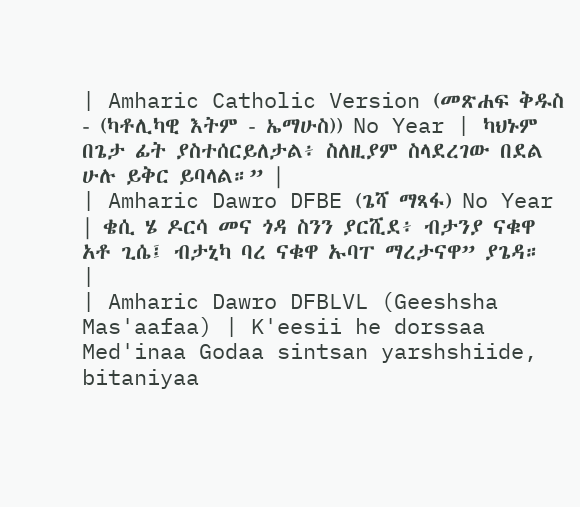| Amharic Catholic Version (መጽሐፍ ቅዱስ - (ካቶሊካዊ እትም - ኤማሁስ)) No Year | ካህኑም በጌታ ፊት ያስተሰርይለታል፥ ስለዚያም ስላደረገው በደል ሁሉ ይቅር ይባላል።” |
| Amharic Dawro DFBE (ጌሻ ማጻፋ) No Year | ቄሲ ሄ ዶርሳ መና ጎዳ ስንን ያርሺደ፥ ብታንያ ናቁዋ አቶ ጊሴ፤ ብታኒካ ባረ ናቁዋ ኡባፐ ማረታናዋ” ያጌዳ። |
| Amharic Dawro DFBLVL (Geeshsha Mas'aafaa) | K'eesii he dorssaa Med'inaa Godaa sintsan yarshshiide, bitaniyaa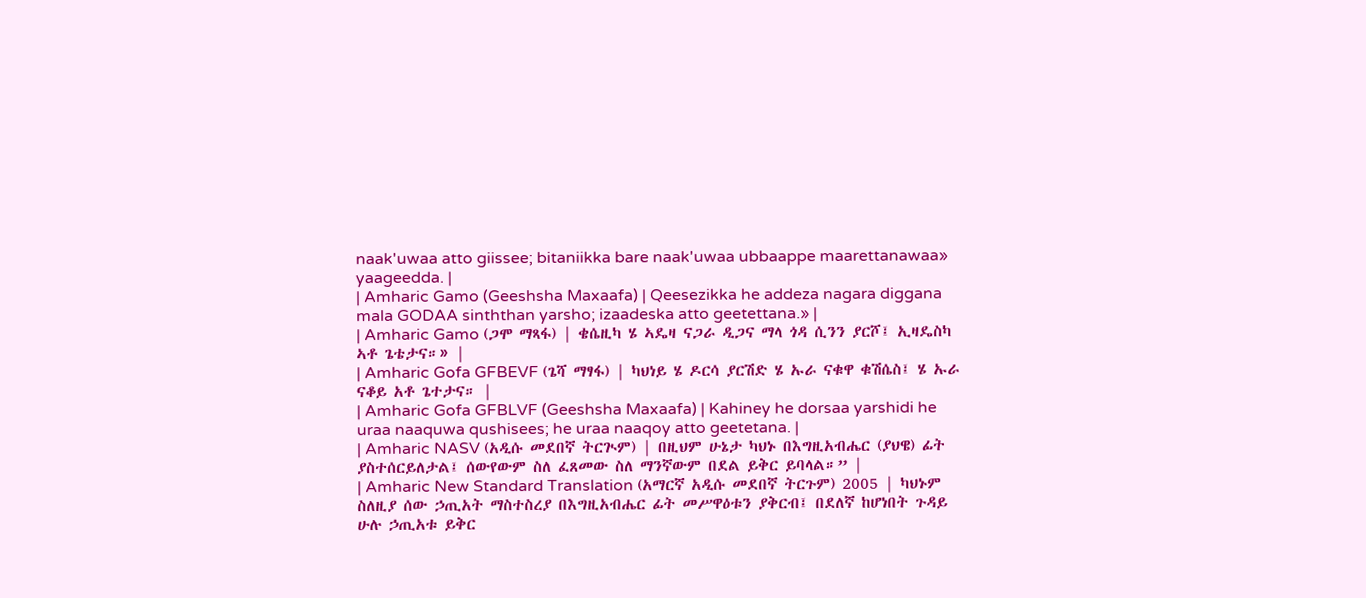naak'uwaa atto giissee; bitaniikka bare naak'uwaa ubbaappe maarettanawaa» yaageedda. |
| Amharic Gamo (Geeshsha Maxaafa) | Qeesezikka he addeza nagara diggana mala GODAA sinththan yarsho; izaadeska atto geetettana.» |
| Amharic Gamo (ጋሞ ማጻፋ) | ቄሴዚካ ሄ ኣዴዛ ናጋራ ዲጋና ማላ ጎዳ ሲንን ያርሾ፤ ኢዛዴስካ ኣቶ ጌቴታና።» |
| Amharic Gofa GFBEVF (ጌሻ ማፃፋ) | ካህነይ ሄ ዶርሳ ያርሽድ ሄ ኡራ ናቁዋ ቁሽሴስ፤ ሄ ኡራ ናቆይ አቶ ጌተታና። |
| Amharic Gofa GFBLVF (Geeshsha Maxaafa) | Kahiney he dorsaa yarshidi he uraa naaquwa qushisees; he uraa naaqoy atto geetetana. |
| Amharic NASV (አዲሱ መደበኛ ትርጒም) | በዚህም ሁኔታ ካህኑ በእግዚአብሔር (ያህዌ) ፊት ያስተሰርይለታል፤ ሰውየውም ስለ ፈጸመው ስለ ማንኛውም በደል ይቅር ይባላል።” |
| Amharic New Standard Translation (አማርኛ አዲሱ መደበኛ ትርጉም) 2005 | ካህኑም ስለዚያ ሰው ኃጢአት ማስተስረያ በእግዚአብሔር ፊት መሥዋዕቱን ያቅርብ፤ በደለኛ ከሆነበት ጉዳይ ሁሉ ኃጢአቱ ይቅር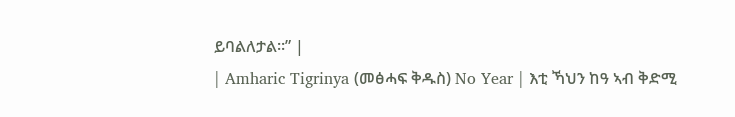ይባልለታል።” |
| Amharic Tigrinya (መፅሓፍ ቅዱስ) No Year | እቲ ኻህን ከዓ ኣብ ቅድሚ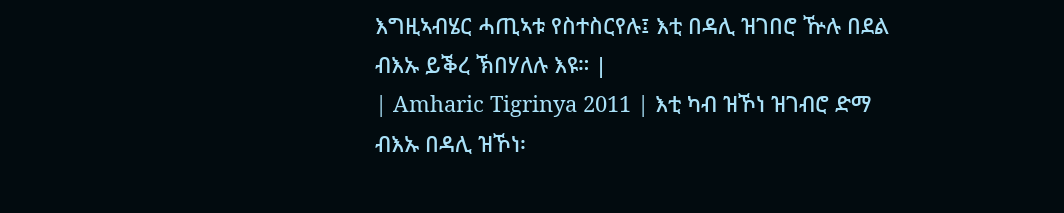እግዚኣብሄር ሓጢኣቱ የስተስርየሉ፤ እቲ በዳሊ ዝገበሮ ዅሉ በደል ብእኡ ይቕረ ኽበሃለሉ እዩ። |
| Amharic Tigrinya 2011 | እቲ ካብ ዝኾነ ዝገብሮ ድማ ብእኡ በዳሊ ዝኾነ፡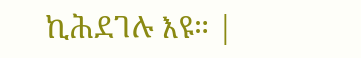ኪሕደገሉ እዩ። |